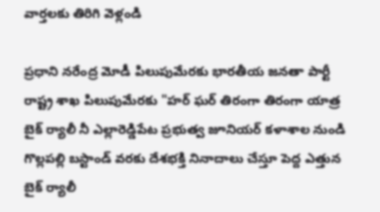వార్తలకు తిరిగి వెళ్లండి

ప్రధాని నరేంద్ర మోడీ పిలుపుమేరకు భారతీయ జనతా పార్టీ రాష్ట్ర శాఖ పిలుపుమేరకు "హర్ ఘర్ తిరంగా తిరంగా యాత్ర బైక్ ర్యాలీ నీ ఎల్లారెడ్డిపేట ప్రభుత్వ జూనియర్ కళాశాల నుండి గొల్లపల్లి బస్టాండ్ వరకు దేశభక్తి నినాదాలు చేస్తూ పెద్ద ఎత్తున బైక్ ర్యాలీ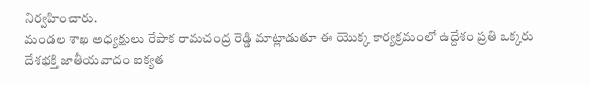నిర్వహించారు.
మండల శాఖ అధ్యక్షులు రేపాక రామచంద్ర రెడ్డి మాట్లాడుతూ ఈ యొక్క కార్యక్రమంలో ఉద్దేశం ప్రతి ఒక్కరు దేశభక్తి జాతీయవాదం ఐక్యత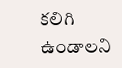కలిగి ఉండాలని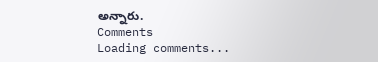అన్నారు.
Comments
Loading comments...